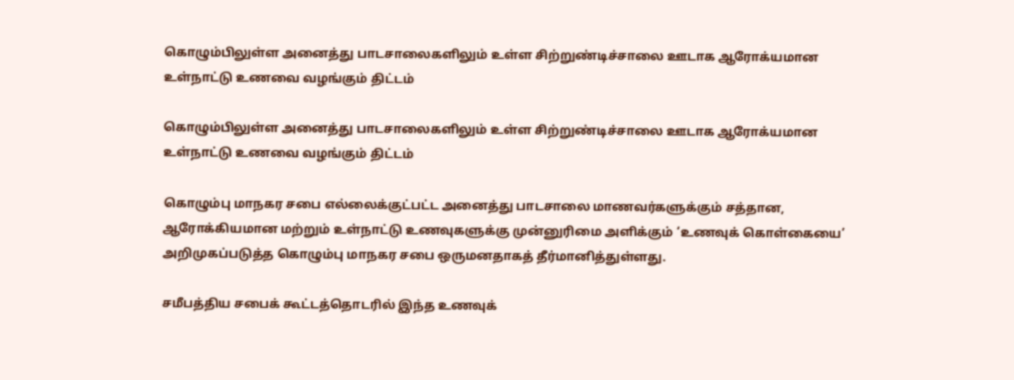கொழும்பிலுள்ள அனைத்து பாடசாலைகளிலும் உள்ள சிற்றுண்டிச்சாலை ஊடாக ஆரோக்யமான உள்நாட்டு உணவை வழங்கும் திட்டம்

கொழும்பிலுள்ள அனைத்து பாடசாலைகளிலும் உள்ள சிற்றுண்டிச்சாலை ஊடாக ஆரோக்யமான உள்நாட்டு உணவை வழங்கும் திட்டம்

கொழும்பு மாநகர சபை எல்லைக்குட்பட்ட அனைத்து பாடசாலை மாணவர்களுக்கும் சத்தான, ஆரோக்கியமான மற்றும் உள்நாட்டு உணவுகளுக்கு முன்னுரிமை அளிக்கும் ‘உணவுக் கொள்கையை’ அறிமுகப்படுத்த கொழும்பு மாநகர சபை ஒருமனதாகத் தீர்மானித்துள்ளது.

சமீபத்திய சபைக் கூட்டத்தொடரில் இந்த உணவுக்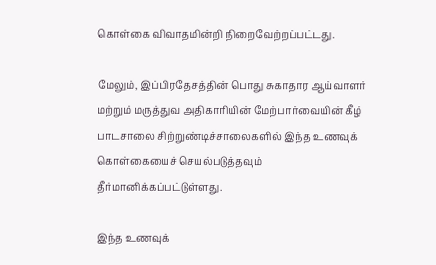கொள்கை விவாதமின்றி நிறைவேற்றப்பட்டது.

மேலும், இப்பிரதேசத்தின் பொது சுகாதார ஆய்வாளர் மற்றும் மருத்துவ அதிகாரியின் மேற்பார்வையின் கீழ் பாடசாலை சிற்றுண்டிச்சாலைகளில் இந்த உணவுக் கொள்கையைச் செயல்படுத்தவும் தீர்மானிக்கப்பட்டுள்ளது.

இந்த உணவுக்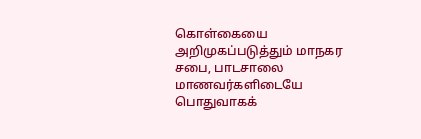கொள்கையை அறிமுகப்படுத்தும் மாநகர சபை, பாடசாலை மாணவர்களிடையே பொதுவாகக்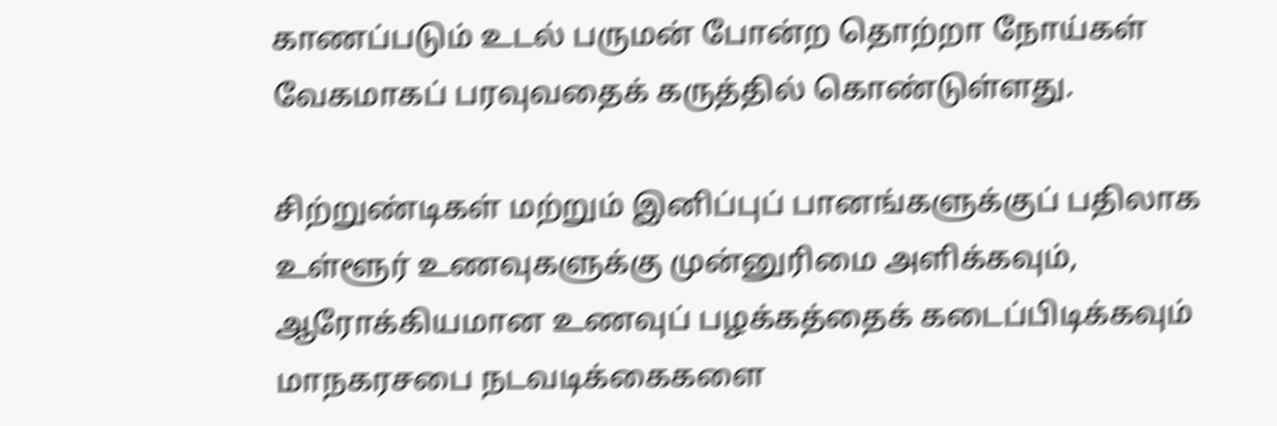காணப்படும் உடல் பருமன் போன்ற தொற்றா நோய்கள் வேகமாகப் பரவுவதைக் கருத்தில் கொண்டுள்ளது.

சிற்றுண்டிகள் மற்றும் இனிப்புப் பானங்களுக்குப் பதிலாக உள்ளூர் உணவுகளுக்கு முன்னுரிமை அளிக்கவும், ஆரோக்கியமான உணவுப் பழக்கத்தைக் கடைப்பிடிக்கவும் மாநகரசபை நடவடிக்கைகளை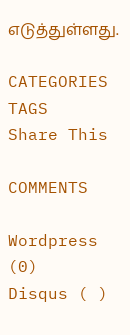எடுத்துள்ளது.

CATEGORIES
TAGS
Share This

COMMENTS

Wordpress (0)
Disqus ( )